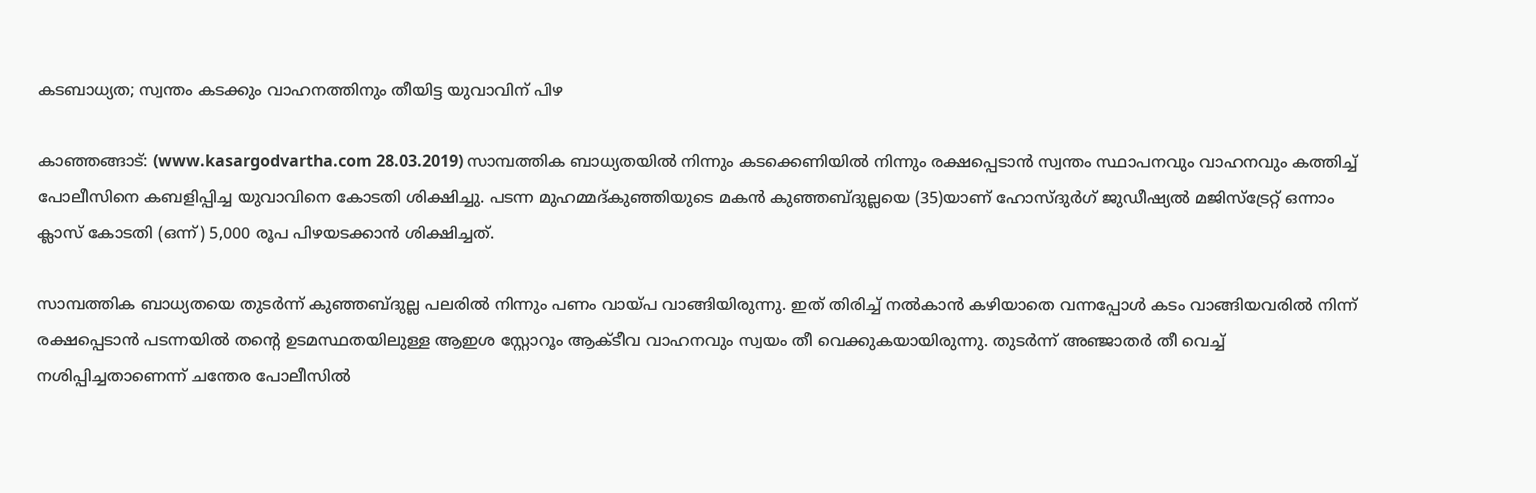കടബാധ്യത; സ്വന്തം കടക്കും വാഹനത്തിനും തീയിട്ട യുവാവിന് പിഴ

കാഞ്ഞങ്ങാട്: (www.kasargodvartha.com 28.03.2019) സാമ്പത്തിക ബാധ്യതയില്‍ നിന്നും കടക്കെണിയില്‍ നിന്നും രക്ഷപ്പെടാന്‍ സ്വന്തം സ്ഥാപനവും വാഹനവും കത്തിച്ച് പോലീസിനെ കബളിപ്പിച്ച യുവാവിനെ കോടതി ശിക്ഷിച്ചു. പടന്ന മുഹമ്മദ്കുഞ്ഞിയുടെ മകന്‍ കുഞ്ഞബ്ദുല്ലയെ (35)യാണ് ഹോസ്ദുര്‍ഗ് ജുഡീഷ്യല്‍ മജിസ്ട്രേറ്റ് ഒന്നാം ക്ലാസ് കോടതി (ഒന്ന്) 5,000 രൂപ പിഴയടക്കാന്‍ ശിക്ഷിച്ചത്.

സാമ്പത്തിക ബാധ്യതയെ തുടര്‍ന്ന് കുഞ്ഞബ്ദുല്ല പലരില്‍ നിന്നും പണം വായ്പ വാങ്ങിയിരുന്നു. ഇത് തിരിച്ച് നല്‍കാന്‍ കഴിയാതെ വന്നപ്പോള്‍ കടം വാങ്ങിയവരില്‍ നിന്ന് രക്ഷപ്പെടാന്‍ പടന്നയില്‍ തന്റെ ഉടമസ്ഥതയിലുള്ള ആഇശ സ്റ്റോറൂം ആക്ടീവ വാഹനവും സ്വയം തീ വെക്കുകയായിരുന്നു. തുടര്‍ന്ന് അഞ്ജാതര്‍ തീ വെച്ച് നശിപ്പിച്ചതാണെന്ന് ചന്തേര പോലീസില്‍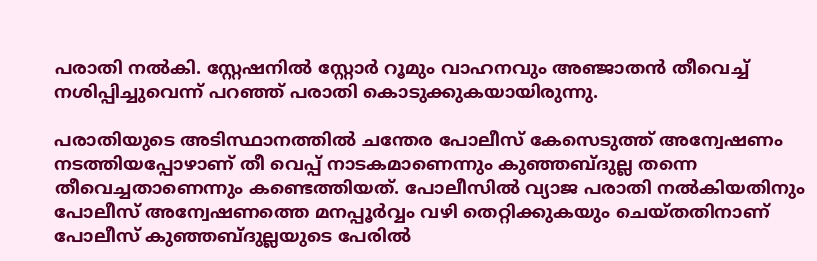പരാതി നല്‍കി. സ്റ്റേഷനില്‍ സ്റ്റോര്‍ റൂമും വാഹനവും അഞ്ജാതന്‍ തീവെച്ച് നശിപ്പിച്ചുവെന്ന് പറഞ്ഞ് പരാതി കൊടുക്കുകയായിരുന്നു.

പരാതിയുടെ അടിസ്ഥാനത്തില്‍ ചന്തേര പോലീസ് കേസെടുത്ത് അന്വേഷണം നടത്തിയപ്പോഴാണ് തീ വെപ്പ് നാടകമാണെന്നും കുഞ്ഞബ്ദുല്ല തന്നെ തീവെച്ചതാണെന്നും കണ്ടെത്തിയത്. പോലീസില്‍ വ്യാജ പരാതി നല്‍കിയതിനും പോലീസ് അന്വേഷണത്തെ മനപ്പൂര്‍വ്വം വഴി തെറ്റിക്കുകയും ചെയ്തതിനാണ് പോലീസ് കുഞ്ഞബ്ദുല്ലയുടെ പേരില്‍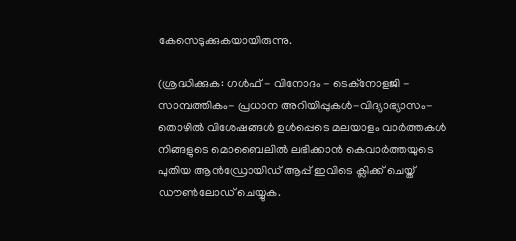കേസെടുക്കുകയായിരുന്നു.

(ശ്രദ്ധിക്കുക: ഗൾഫ് - വിനോദം - ടെക്നോളജി - സാമ്പത്തികം- പ്രധാന അറിയിപ്പുകൾ-വിദ്യാഭ്യാസം-തൊഴിൽ വിശേഷങ്ങൾ ഉൾപ്പെടെ മലയാളം വാർത്തകൾ നിങ്ങളുടെ മൊബൈലിൽ ലഭിക്കാൻ കെവാർത്തയുടെ പുതിയ ആൻഡ്രോയിഡ് ആപ്പ് ഇവിടെ ക്ലിക്ക് ചെയ്ത് ഡൗൺലോഡ് ചെയ്യുക.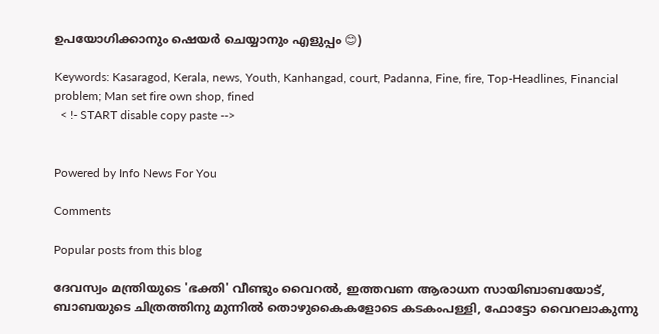ഉപയോഗിക്കാനും ഷെയർ ചെയ്യാനും എളുപ്പം 😊)

Keywords: Kasaragod, Kerala, news, Youth, Kanhangad, court, Padanna, Fine, fire, Top-Headlines, Financial problem; Man set fire own shop, fined
  < !- START disable copy paste -->


Powered by Info News For You

Comments

Popular posts from this blog

ദേവസ്വം മന്ത്രിയുടെ 'ഭക്തി' വീണ്ടും വൈറല്‍, ഇത്തവണ ആരാധന സായിബാബയോട്, ബാബയുടെ ചിത്രത്തിനു മുന്നില്‍ തൊഴുകൈകളോടെ കടകംപള്ളി, ഫോട്ടോ വൈറലാകുന്നു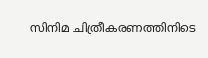സിനിമ ചിത്രീകരണത്തിനിടെ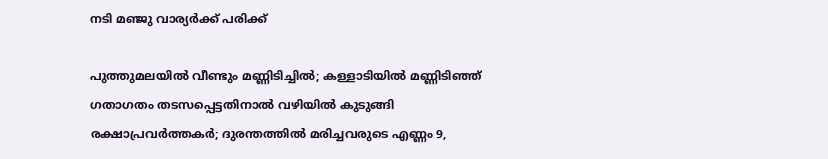നടി മഞ്ജു വാര്യര്‍ക്ക് പരിക്ക്

പുത്തുമലയില്‍ വീണ്ടും മണ്ണിടിച്ചില്‍; കള്ളാടിയില്‍ മണ്ണിടിഞ്ഞ് ഗതാഗതം തടസപ്പെട്ടതിനാല്‍ വഴിയില്‍ കുടുങ്ങി രക്ഷാപ്രവര്‍ത്തകര്‍; ദുരന്തത്തില്‍ മരിച്ചവരുടെ എണ്ണം 9,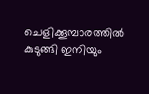ചെളിക്കൂമ്പാരത്തില്‍ കുടുങ്ങി ഇനിയും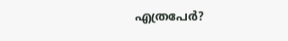എത്രപേര്‍?